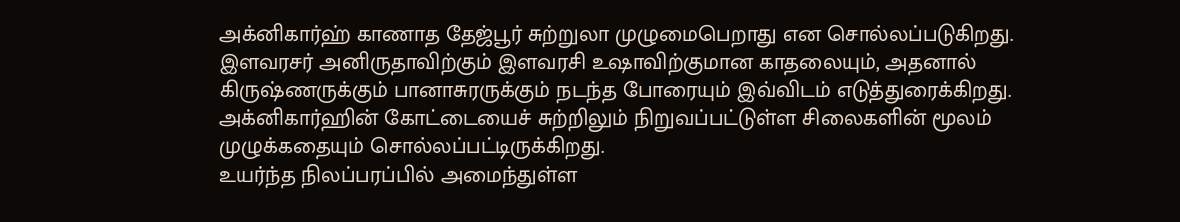அக்னிகார்ஹ் காணாத தேஜ்பூர் சுற்றுலா முழுமைபெறாது என சொல்லப்படுகிறது. இளவரசர் அனிருதாவிற்கும் இளவரசி உஷாவிற்குமான காதலையும், அதனால் கிருஷ்ணருக்கும் பானாசுரருக்கும் நடந்த போரையும் இவ்விடம் எடுத்துரைக்கிறது.
அக்னிகார்ஹின் கோட்டையைச் சுற்றிலும் நிறுவப்பட்டுள்ள சிலைகளின் மூலம் முழுக்கதையும் சொல்லப்பட்டிருக்கிறது.
உயர்ந்த நிலப்பரப்பில் அமைந்துள்ள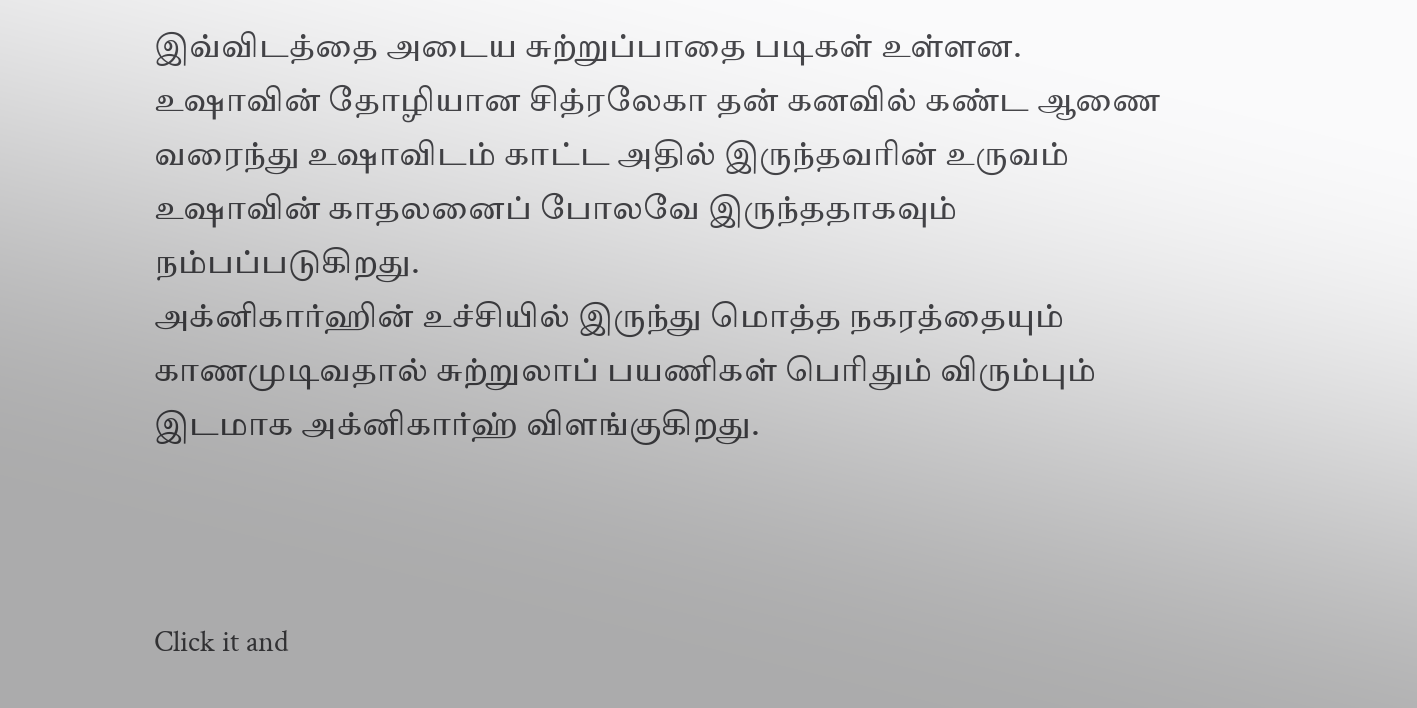இவ்விடத்தை அடைய சுற்றுப்பாதை படிகள் உள்ளன. உஷாவின் தோழியான சித்ரலேகா தன் கனவில் கண்ட ஆணை வரைந்து உஷாவிடம் காட்ட அதில் இருந்தவரின் உருவம் உஷாவின் காதலனைப் போலவே இருந்ததாகவும் நம்பப்படுகிறது.
அக்னிகார்ஹின் உச்சியில் இருந்து மொத்த நகரத்தையும் காணமுடிவதால் சுற்றுலாப் பயணிகள் பெரிதும் விரும்பும் இடமாக அக்னிகார்ஹ் விளங்குகிறது.



Click it and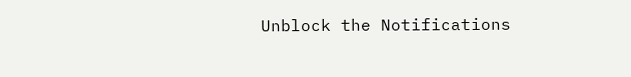Unblock the Notifications